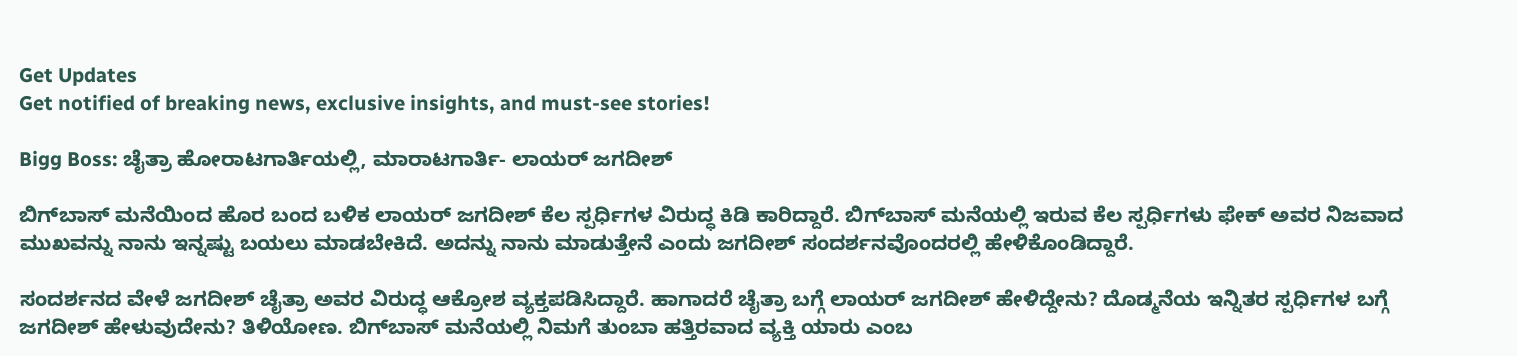Get Updates
Get notified of breaking news, exclusive insights, and must-see stories!

Bigg Boss: ಚೈತ್ರಾ ಹೋರಾಟಗಾರ್ತಿಯಲ್ಲಿ, ಮಾರಾಟಗಾರ್ತಿ- ಲಾಯರ್ ಜಗದೀಶ್

ಬಿಗ್‌ಬಾಸ್ ಮನೆಯಿಂದ ಹೊರ ಬಂದ ಬಳಿಕ ಲಾಯರ್ ಜಗದೀಶ್ ಕೆಲ ಸ್ಪರ್ಧಿಗಳ ವಿರುದ್ಧ ಕಿಡಿ ಕಾರಿದ್ದಾರೆ. ಬಿಗ್‌ಬಾಸ್‌ ಮನೆಯಲ್ಲಿ ಇರುವ ಕೆಲ ಸ್ಪರ್ಧಿಗಳು ಫೇಕ್ ಅವರ ನಿಜವಾದ ಮುಖವನ್ನು ನಾನು ಇನ್ನಷ್ಟು ಬಯಲು ಮಾಡಬೇಕಿದೆ. ಅದನ್ನು ನಾನು ಮಾಡುತ್ತೇನೆ ಎಂದು ಜಗದೀಶ್ ಸಂದರ್ಶನವೊಂದರಲ್ಲಿ ಹೇಳಿಕೊಂಡಿದ್ದಾರೆ.

ಸಂದರ್ಶನದ ವೇಳೆ ಜಗದೀಶ್ ಚೈತ್ರಾ ಅವರ ವಿರುದ್ಧ ಆಕ್ರೋಶ ವ್ಯಕ್ತಪಡಿಸಿದ್ದಾರೆ. ಹಾಗಾದರೆ ಚೈತ್ರಾ ಬಗ್ಗೆ ಲಾಯರ್ ಜಗದೀಶ್ ಹೇಳಿದ್ದೇನು? ದೊಡ್ಮನೆಯ ಇನ್ನಿತರ ಸ್ಪರ್ಧಿಗಳ ಬಗ್ಗೆ ಜಗದೀಶ್ ಹೇಳುವುದೇನು? ತಿಳಿಯೋಣ. ಬಿಗ್‌ಬಾಸ್‌ ಮನೆಯಲ್ಲಿ ನಿಮಗೆ ತುಂಬಾ ಹತ್ತಿರವಾದ ವ್ಯಕ್ತಿ ಯಾರು ಎಂಬ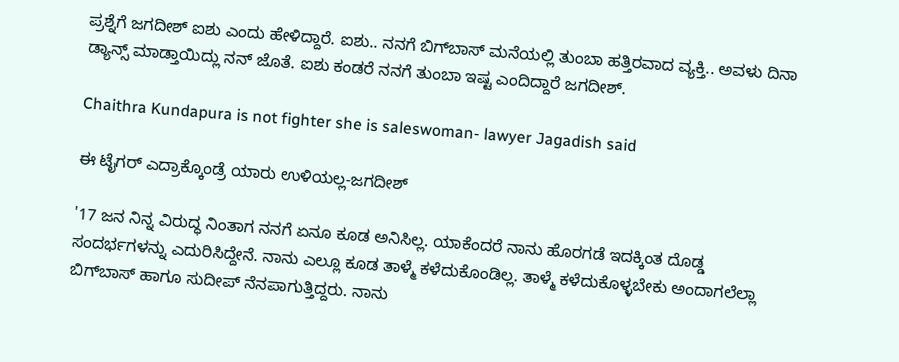ಪ್ರಶ್ನೆಗೆ ಜಗದೀಶ್ ಐಶು ಎಂದು ಹೇಳಿದ್ದಾರೆ. ಐಶು.. ನನಗೆ ಬಿಗ್‌ಬಾಸ್‌ ಮನೆಯಲ್ಲಿ ತುಂಬಾ ಹತ್ತಿರವಾದ ವ್ಯಕ್ತಿ.. ಅವಳು ದಿನಾ ಡ್ಯಾನ್ಸ್ ಮಾಡ್ತಾಯಿದ್ಲು ನನ್ ಜೊತೆ. ಐಶು ಕಂಡರೆ ನನಗೆ ತುಂಬಾ ಇಷ್ಟ ಎಂದಿದ್ದಾರೆ ಜಗದೀಶ್.

Chaithra Kundapura is not fighter she is saleswoman- lawyer Jagadish said

ಈ ಟೈಗರ್ ಎದ್ರಾಕ್ಕೊಂಡ್ರೆ ಯಾರು ಉಳಿಯಲ್ಲ-ಜಗದೀಶ್

'17 ಜನ ನಿನ್ನ ವಿರುದ್ಧ ನಿಂತಾಗ ನನಗೆ ಏನೂ ಕೂಡ ಅನಿಸಿಲ್ಲ. ಯಾಕೆಂದರೆ ನಾನು ಹೊರಗಡೆ ಇದಕ್ಕಿಂತ ದೊಡ್ಡ ಸಂದರ್ಭಗಳನ್ನು ಎದುರಿಸಿದ್ದೇನೆ. ನಾನು ಎಲ್ಲೂ ಕೂಡ ತಾಳ್ಮೆ ಕಳೆದುಕೊಂಡಿಲ್ಲ. ತಾಳ್ಮೆ ಕಳೆದುಕೊಳ್ಳಬೇಕು ಅಂದಾಗಲೆಲ್ಲಾ ಬಿಗ್‌ಬಾಸ್ ಹಾಗೂ ಸುದೀಪ್ ನೆನಪಾಗುತ್ತಿದ್ದರು. ನಾನು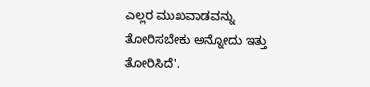ಎಲ್ಲರ ಮುಖವಾಡವನ್ನು ತೋರಿಸಬೇಕು ಅನ್ನೋದು ಇತ್ತು ತೋರಿಸಿದೆ'.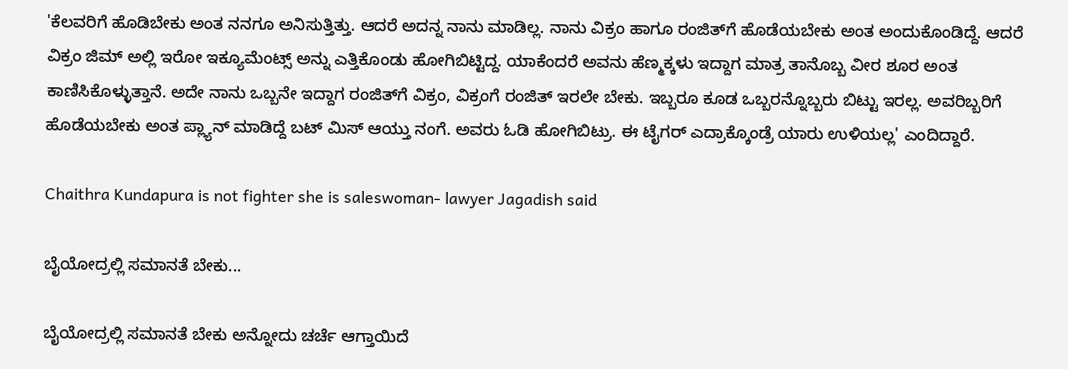'ಕೆಲವರಿಗೆ ಹೊಡಿಬೇಕು ಅಂತ ನನಗೂ ಅನಿಸುತ್ತಿತ್ತು. ಆದರೆ ಅದನ್ನ ನಾನು ಮಾಡಿಲ್ಲ. ನಾನು ವಿಕ್ರಂ ಹಾಗೂ ರಂಜಿತ್‌ಗೆ ಹೊಡೆಯಬೇಕು ಅಂತ ಅಂದುಕೊಂಡಿದ್ದೆ. ಆದರೆ ವಿಕ್ರಂ ಜಿಮ್ ಅಲ್ಲಿ ಇರೋ ಇಕ್ಯೂಮೆಂಟ್ಸ್‌ ಅನ್ನು ಎತ್ತಿಕೊಂಡು ಹೋಗಿಬಿಟ್ಟಿದ್ದ. ಯಾಕೆಂದರೆ ಅವನು ಹೆಣ್ಮಕ್ಕಳು ಇದ್ದಾಗ ಮಾತ್ರ ತಾನೊಬ್ಬ ವೀರ ಶೂರ ಅಂತ ಕಾಣಿಸಿಕೊಳ್ಳುತ್ತಾನೆ. ಅದೇ ನಾನು ಒಬ್ಬನೇ ಇದ್ದಾಗ ರಂಜಿತ್‌ಗೆ ವಿಕ್ರಂ, ವಿಕ್ರಂಗೆ ರಂಜಿತ್ ಇರಲೇ ಬೇಕು. ಇಬ್ಬರೂ ಕೂಡ ಒಬ್ಬರನ್ನೊಬ್ಬರು ಬಿಟ್ಟು ಇರಲ್ಲ. ಅವರಿಬ್ಬರಿಗೆ ಹೊಡೆಯಬೇಕು ಅಂತ ಪ್ಲ್ಯಾನ್ ಮಾಡಿದ್ದೆ ಬಟ್ ಮಿಸ್ ಆಯ್ತು ನಂಗೆ. ಅವರು ಓಡಿ ಹೋಗಿಬಿಟ್ರು. ಈ ಟೈಗರ್ ಎದ್ರಾಕ್ಕೊಂಡ್ರೆ ಯಾರು ಉಳಿಯಲ್ಲ' ಎಂದಿದ್ದಾರೆ.

Chaithra Kundapura is not fighter she is saleswoman- lawyer Jagadish said

ಬೈಯೋದ್ರಲ್ಲಿ ಸಮಾನತೆ ಬೇಕು...

ಬೈಯೋದ್ರಲ್ಲಿ ಸಮಾನತೆ ಬೇಕು ಅನ್ನೋದು ಚರ್ಚೆ ಆಗ್ತಾಯಿದೆ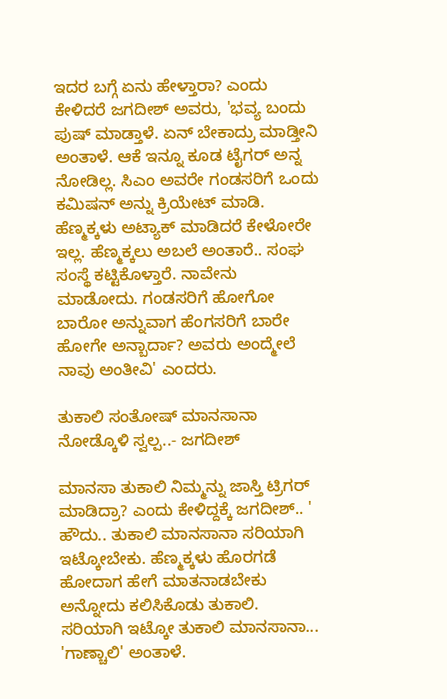ಇದರ ಬಗ್ಗೆ ಏನು ಹೇಳ್ತಾರಾ? ಎಂದು ಕೇಳಿದರೆ ಜಗದೀಶ್ ಅವರು, 'ಭವ್ಯ ಬಂದು ಪುಷ್ ಮಾಡ್ತಾಳೆ. ಏನ್ ಬೇಕಾದ್ರು ಮಾಡ್ತೀನಿ ಅಂತಾಳೆ. ಆಕೆ ಇನ್ನೂ ಕೂಡ ಟೈಗರ್ ಅನ್ನ ನೋಡಿಲ್ಲ. ಸಿಎಂ ಅವರೇ ಗಂಡಸರಿಗೆ ಒಂದು ಕಮಿಷನ್ ಅನ್ನು ಕ್ರಿಯೇಟ್ ಮಾಡಿ. ಹೆಣ್ಮಕ್ಕಳು ಅಟ್ಯಾಕ್ ಮಾಡಿದರೆ ಕೇಳೋರೇ ಇಲ್ಲ. ಹೆಣ್ಮಕ್ಕಲು ಅಬಲೆ ಅಂತಾರೆ.. ಸಂಘ ಸಂಸ್ಥೆ ಕಟ್ಟಿಕೊಳ್ತಾರೆ. ನಾವೇನು ಮಾಡೋದು. ಗಂಡಸರಿಗೆ ಹೋಗೋ ಬಾರೋ ಅನ್ನುವಾಗ ಹೆಂಗಸರಿಗೆ ಬಾರೇ ಹೋಗೇ ಅನ್ಬಾರ್ದಾ? ಅವರು ಅಂದ್ಮೇಲೆ ನಾವು ಅಂತೀವಿ' ಎಂದರು.

ತುಕಾಲಿ ಸಂತೋಷ್ ಮಾನಸಾನಾ ನೋಡ್ಕೊಳಿ ಸ್ವಲ್ಪ..- ಜಗದೀಶ್

ಮಾನಸಾ ತುಕಾಲಿ ನಿಮ್ಮನ್ನು ಜಾಸ್ತಿ ಟ್ರಿಗರ್ ಮಾಡಿದ್ರಾ? ಎಂದು ಕೇಳಿದ್ದಕ್ಕೆ ಜಗದೀಶ್.. ' ಹೌದು.. ತುಕಾಲಿ ಮಾನಸಾನಾ ಸರಿಯಾಗಿ ಇಟ್ಕೋಬೇಕು. ಹೆಣ್ಮಕ್ಕಳು ಹೊರಗಡೆ ಹೋದಾಗ ಹೇಗೆ ಮಾತನಾಡಬೇಕು ಅನ್ನೋದು ಕಲಿಸಿಕೊಡು ತುಕಾಲಿ. ಸರಿಯಾಗಿ ಇಟ್ಕೋ ತುಕಾಲಿ ಮಾನಸಾನಾ... 'ಗಾಣ್ಚಾಲಿ' ಅಂತಾಳೆ.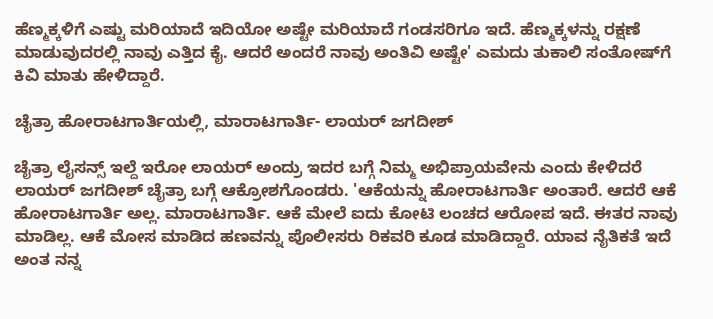ಹೆಣ್ಮಕ್ಕಳಿಗೆ ಎಷ್ಟು ಮರಿಯಾದೆ ಇದಿಯೋ ಅಷ್ಟೇ ಮರಿಯಾದೆ ಗಂಡಸರಿಗೂ ಇದೆ. ಹೆಣ್ಮಕ್ಕಳನ್ನು ರಕ್ಷಣೆ ಮಾಡುವುದರಲ್ಲಿ ನಾವು ಎತ್ತಿದ ಕೈ. ಆದರೆ ಅಂದರೆ ನಾವು ಅಂತಿವಿ ಅಷ್ಟೇ' ಎಮದು ತುಕಾಲಿ ಸಂತೋಷ್‌ಗೆ ಕಿವಿ ಮಾತು ಹೇಳಿದ್ದಾರೆ.

ಚೈತ್ರಾ ಹೋರಾಟಗಾರ್ತಿಯಲ್ಲಿ, ಮಾರಾಟಗಾರ್ತಿ- ಲಾಯರ್ ಜಗದೀಶ್

ಚೈತ್ರಾ ಲೈಸನ್ಸ್ ಇಲ್ದೆ ಇರೋ ಲಾಯರ್ ಅಂದ್ರು ಇದರ ಬಗ್ಗೆ ನಿಮ್ಮ ಅಭಿಪ್ರಾಯವೇನು ಎಂದು ಕೇಳಿದರೆ ಲಾಯರ್ ಜಗದೀಶ್ ಚೈತ್ರಾ ಬಗ್ಗೆ ಆಕ್ರೋಶಗೊಂಡರು. 'ಆಕೆಯನ್ನು ಹೋರಾಟಗಾರ್ತಿ ಅಂತಾರೆ. ಆದರೆ ಆಕೆ ಹೋರಾಟಗಾರ್ತಿ ಅಲ್ಲ. ಮಾರಾಟಗಾರ್ತಿ. ಆಕೆ ಮೇಲೆ ಐದು ಕೋಟಿ ಲಂಚದ ಆರೋಪ ಇದೆ. ಈತರ ನಾವು ಮಾಡಿಲ್ಲ. ಆಕೆ ಮೋಸ ಮಾಡಿದ ಹಣವನ್ನು ಪೊಲೀಸರು ರಿಕವರಿ ಕೂಡ ಮಾಡಿದ್ದಾರೆ. ಯಾವ ನೈತಿಕತೆ ಇದೆ ಅಂತ ನನ್ನ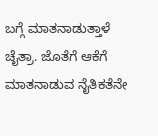ಬಗ್ಗೆ ಮಾತನಾಡುತ್ತಾಳೆ ಚೈತ್ರಾ. ಜೊತೆಗೆ ಆಕೆಗೆ ಮಾತನಾಡುವ ನೈತಿಕತೆನೇ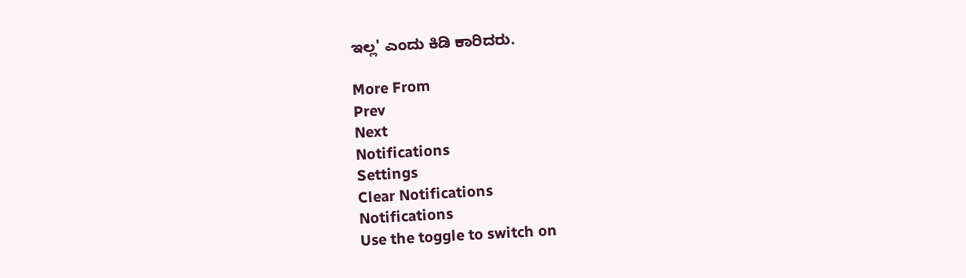ಇಲ್ಲ' ಎಂದು ಕಿಡಿ ಕಾರಿದರು.

More From
Prev
Next
Notifications
Settings
Clear Notifications
Notifications
Use the toggle to switch on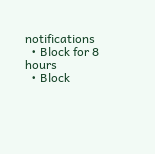notifications
  • Block for 8 hours
  • Block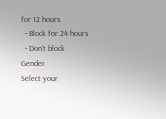for 12 hours
  • Block for 24 hours
  • Don't block
Gender
Select your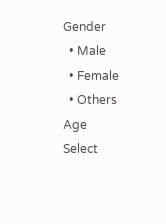Gender
  • Male
  • Female
  • Others
Age
Select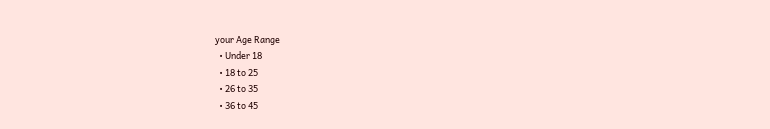your Age Range
  • Under 18
  • 18 to 25
  • 26 to 35
  • 36 to 45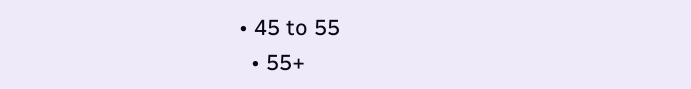• 45 to 55
  • 55+